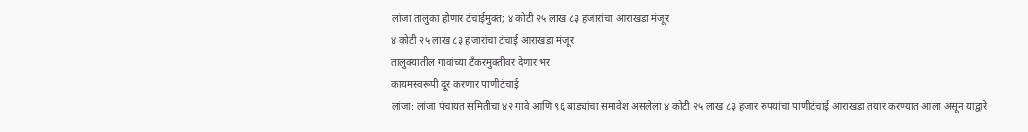लांजा तालुका होणार टंचाईमुक्त; ४ कोटी २५ लाख ८३ हजारांचा आराखडा मंजूर
४ कोटी २५ लाख ८३ हजारांचा टंचाई आराखडा मंजूर
तालुक्यातील गावांच्या टँकरमुक्तीवर देणार भर
कायमस्वरूपी दूर करणार पाणीटंचाई
लांजा: लांजा पंचायत समितीचा ४२ गावे आणि ९६ बाड्यांचा समावेश असलेला ४ कोटी २५ लाख ८३ हजार रुपयांचा पाणीटंचाई आराखडा तयार करण्यात आला असून याद्वारे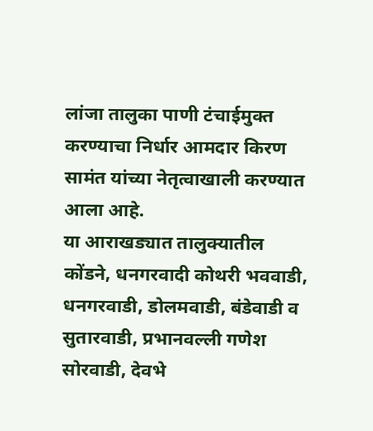लांजा तालुका पाणी टंचाईमुक्त करण्याचा निर्धार आमदार किरण सामंत यांच्या नेतृत्वाखाली करण्यात आला आहे.
या आराखड्यात तालुक्यातील कोंडने, धनगरवादी कोथरी भववाडी, धनगरवाडी, डोलमवाडी, बंडेवाडी व सुतारवाडी, प्रभानवल्ली गणेश सोरवाडी, देवभे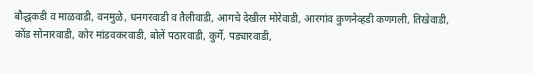बौद्धकडी व माळवाडी, वनमुळे, धनगरवाडी व तैलीवाडी, आगचे देखील मोरेवाडी, आरगांव कुणनेव्हडी कणगली, तिखेवाडी, कोंड सोनारवाडी, कोर मांडवकरवाडी, बोलें पठारवाडी, कुर्गे, पड्यारवाडी,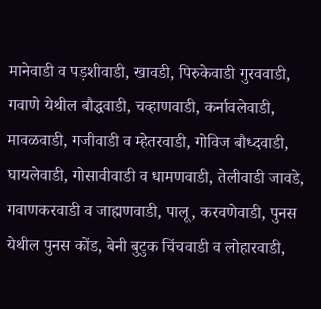मानेवाडी व पड़शीवाडी, खावडी, पिरुकेवाडी गुरववाडी, गवाणे येथील बौद्धवाडी, चव्हाणवाडी, कर्नावलेवाडी, मावळवाडी, गजीवाडी व म्हेतरवाडी, गोविज बौध्दवाडी, घायलेवाडी, गोसावीवाडी व धामणवाडी, तेलीवाडी जावडे, गवाणकरवाडी व जाह्मणवाडी, पालू, करवणेवाडी, पुनस येथील पुनस कोंड, बेनी बुटुक चिंचवाडी व लोहारवाडी,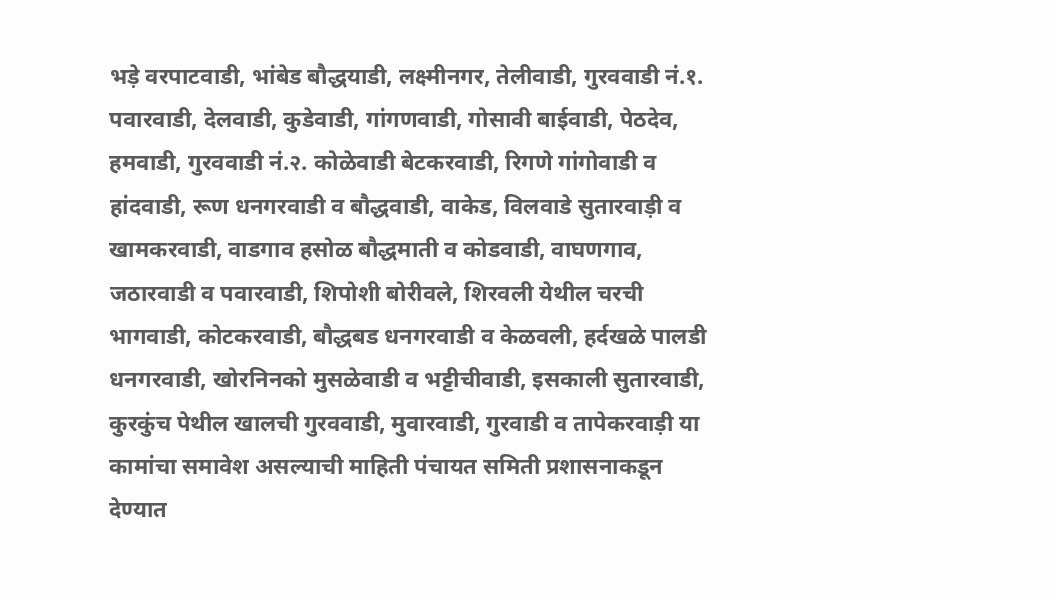भड़े वरपाटवाडी, भांबेड बौद्धयाडी, लक्ष्मीनगर, तेलीवाडी, गुरववाडी नं.१. पवारवाडी, देलवाडी, कुडेवाडी, गांगणवाडी, गोसावी बाईवाडी, पेठदेव, हमवाडी, गुरववाडी नं.२. कोळेवाडी बेटकरवाडी, रिगणे गांगोवाडी व हांदवाडी, रूण धनगरवाडी व बौद्धवाडी, वाकेड, विलवाडे सुतारवाड़ी व खामकरवाडी, वाडगाव हसोळ बौद्धमाती व कोडवाडी, वाघणगाव, जठारवाडी व पवारवाडी, शिपोशी बोरीवले, शिरवली येथील चरची भागवाडी, कोटकरवाडी, बौद्धबड धनगरवाडी व केळवली, हर्दखळे पालडी धनगरवाडी, खोरनिनको मुसळेवाडी व भट्टीचीवाडी, इसकाली सुतारवाडी, कुरकुंच पेथील खालची गुरववाडी, मुवारवाडी, गुरवाडी व तापेकरवाड़ी या कामांचा समावेश असल्याची माहिती पंचायत समिती प्रशासनाकडून देण्यात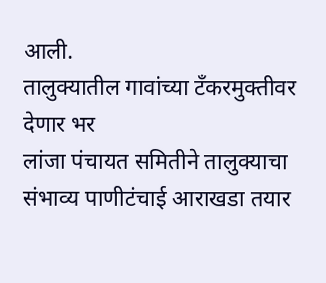आली.
तालुक्यातील गावांच्या टँकरमुक्तीवर देणार भर
लांजा पंचायत समितीने तालुक्याचा संभाव्य पाणीटंचाई आराखडा तयार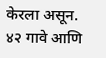केरला असून. ४२ गावे आणि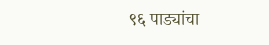९६ पाड्यांचा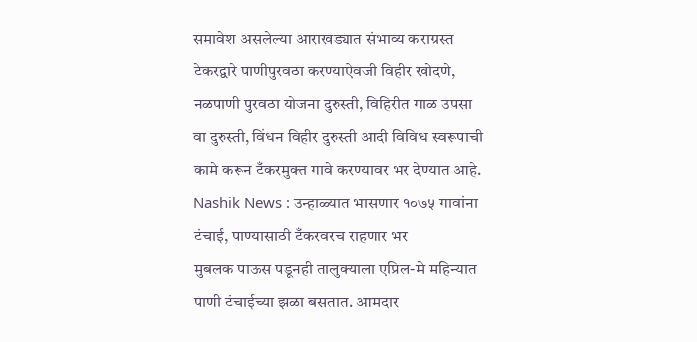समावेश असलेल्या आराखड्यात संभाव्य कराग्रस्त टेकरद्वारे पाणीपुरवठा करण्याऐवजी विहीर खोदणे, नळपाणी पुरवठा योजना दुरुस्ती, विहिरीत गाळ उपसा वा दुरुस्ती, विंधन विहीर दुरुस्ती आदी विविध स्वरूपाची कामे करून टँकरमुक्त गावे करण्यावर भर देण्यात आहे.
Nashik News : उन्हाळ्यात भासणार १०७५ गावांना टंचाई, पाण्यासाठी टँकरवरच राहणार भर
मुबलक पाऊस पडूनही तालुक्याला एप्रिल-मे महिन्यात पाणी टंचाईच्या झळा बसतात. आमदार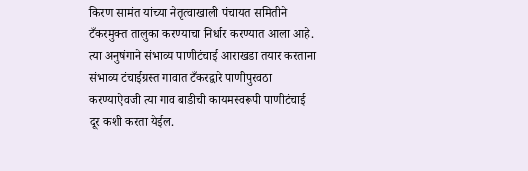किरण सामंत यांच्या नेतृत्वाखाली पंचायत समितीने टँकरमुक्त तालुका करण्याचा निर्धार करण्यात आला आहे. त्या अनुषंगाने संभाव्य पाणीटंचाई आराखडा तयार करताना संभाव्य टंचाईग्रस्त गावात टँकरद्वारे पाणीपुरवठा करण्याऐवजी त्या गाव बाडीची कायमस्वरूपी पाणीटंचाई दूर कशी करता येईल.